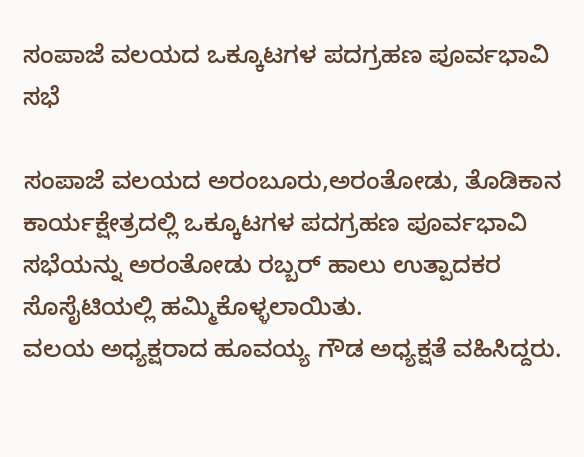ಸಂಪಾಜೆ ವಲಯದ ಒಕ್ಕೂಟಗಳ ಪದಗ್ರಹಣ ಪೂರ್ವಭಾವಿ ಸಭೆ

ಸಂಪಾಜೆ ವಲಯದ ಅರಂಬೂರು,ಅರಂತೋಡು, ತೊಡಿಕಾನ ಕಾರ್ಯಕ್ಷೇತ್ರದಲ್ಲಿ ಒಕ್ಕೂಟಗಳ ಪದಗ್ರಹಣ ಪೂರ್ವಭಾವಿ ಸಭೆಯನ್ನು ಅರಂತೋಡು ರಬ್ಬರ್ ಹಾಲು ಉತ್ಪಾದಕರ ಸೊಸೈಟಿಯಲ್ಲಿ ಹಮ್ಮಿಕೊಳ್ಳಲಾಯಿತು.
ವಲಯ ಅಧ್ಯಕ್ಷರಾದ ಹೂವಯ್ಯ ಗೌಡ ಅಧ್ಯಕ್ಷತೆ ವಹಿಸಿದ್ದರು‌.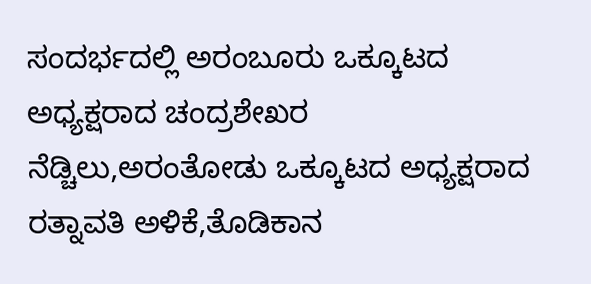ಸಂದರ್ಭದಲ್ಲಿ ಅರಂಬೂರು ಒಕ್ಕೂಟದ ಅಧ್ಯಕ್ಷರಾದ ಚಂದ್ರಶೇಖರ ನೆಡ್ಚಿಲು,ಅರಂತೋಡು ಒಕ್ಕೂಟದ ಅಧ್ಯಕ್ಷರಾದ ರತ್ನಾವತಿ ಅಳಿಕೆ,ತೊಡಿಕಾನ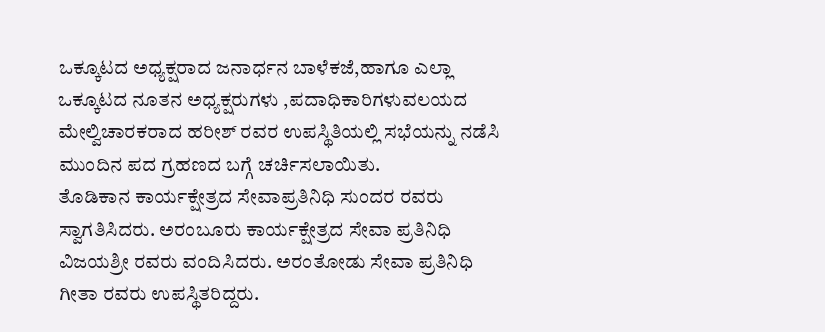ಒಕ್ಕೂಟದ ಅಧ್ಯಕ್ಷರಾದ ಜನಾರ್ಧನ ಬಾಳೆಕಜೆ,ಹಾಗೂ ಎಲ್ಲಾ ಒಕ್ಕೂಟದ ನೂತನ ಅಧ್ಯಕ್ಷರುಗಳು ,ಪದಾಧಿಕಾರಿಗಳುವಲಯದ ಮೇಲ್ವಿಚಾರಕರಾದ ಹರೀಶ್ ರವರ ಉಪಸ್ಥಿತಿಯಲ್ಲಿ ಸಭೆಯನ್ನು ನಡೆಸಿ ಮುಂದಿನ ಪದ ಗ್ರಹಣದ ಬಗ್ಗೆ ಚರ್ಚಿಸಲಾಯಿತು.
ತೊಡಿಕಾನ ಕಾರ್ಯಕ್ಷೇತ್ರದ ಸೇವಾಪ್ರತಿನಿಧಿ ಸುಂದರ ರವರು ಸ್ವಾಗತಿಸಿದರು. ಅರಂಬೂರು ಕಾರ್ಯಕ್ಷೇತ್ರದ ಸೇವಾ ಪ್ರತಿನಿಧಿ ವಿಜಯಶ್ರೀ ರವರು ವಂದಿಸಿದರು. ಅರಂತೋಡು ಸೇವಾ ಪ್ರತಿನಿಧಿ ಗೀತಾ ರವರು ಉಪಸ್ಥಿತರಿದ್ದರು.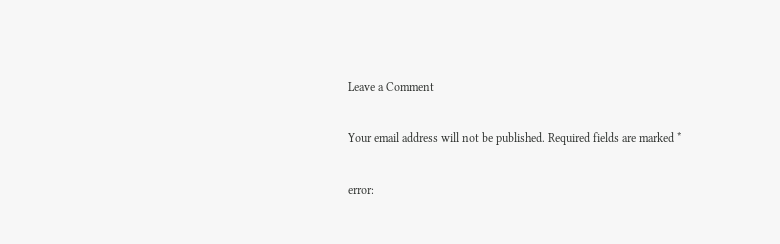Leave a Comment

Your email address will not be published. Required fields are marked *

error: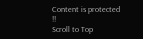Content is protected !!
Scroll to Top